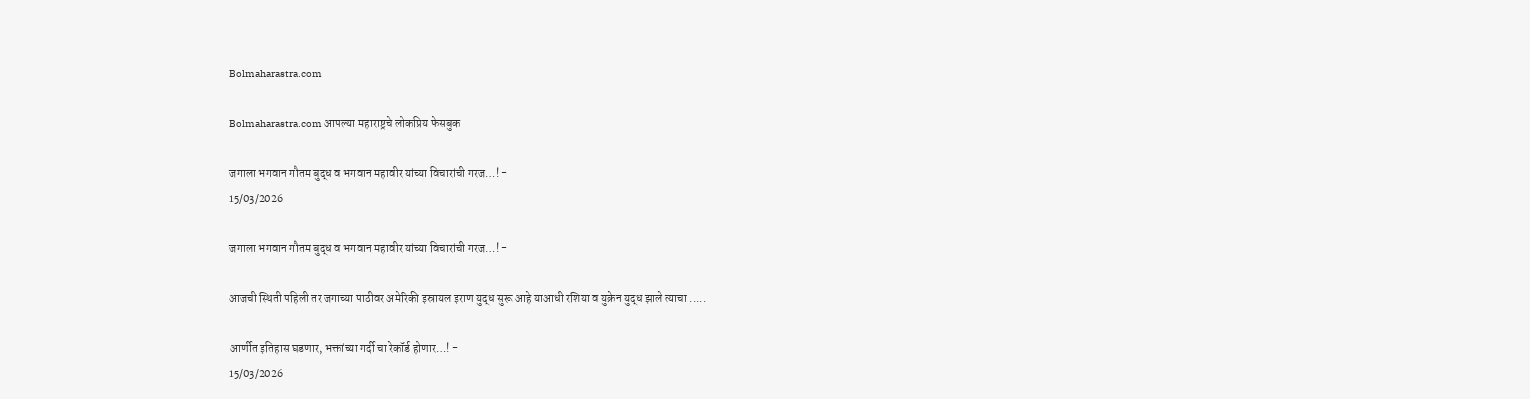Bolmaharastra.com

Bolmaharastra.com आपल्या महाराष्ट्रचे लोकप्रिय फेसबुक

जगाला भगवान गौतम बुद्ध व भगवान महावीर यांच्या विचारांची गरज…! -
15/03/2026

जगाला भगवान गौतम बुद्ध व भगवान महावीर यांच्या विचारांची गरज…! -

आजची स्थिती पहिली तर जगाच्या पाठीवर अमेरिकी इस्रायल इराण युद्ध सुरू आहे याआधी रशिया व युक्रेन युद्ध झाले त्याचा .....

आर्णीत इतिहास घडणार, भक्तांच्या गर्दी चा रेकॉर्ड होणार…! -
15/03/2026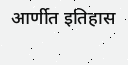आर्णीत इतिहास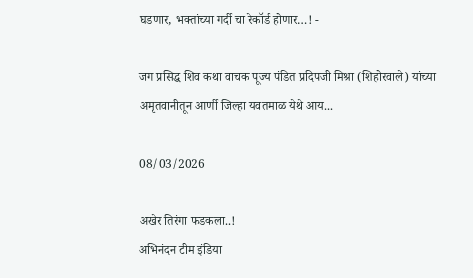घडणार, भक्तांच्या गर्दी चा रेकॉर्ड होणार…! -

जग प्रसिद्ध शिव कथा वाचक पूज्य पंडित प्रदिपजी मिश्रा (शिहोरवाले) यांच्या अमृतवानीतून आर्णी जिल्हा यवतमाळ येथे आय...

08/03/2026

अखेर तिरंगा फडकला..!
अभिनंदन टीम इंडिया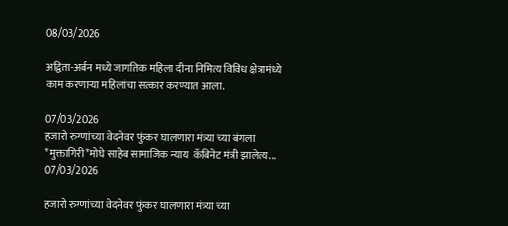08/03/2026

अद्विता-अर्बन मध्ये जागतिक महिला दीना निमित्य विविध क्षेत्रामंध्ये काम करणाऱ्या महिलांचा सत्कार करण्यात आला.

07/03/2026
हजारो रुग्णांच्या वेदनेवर फुंकर घालणारा मंत्र्या च्या बंगला *मुक्तागिरी*मोघे साहेब सामाजिक न्याय  कॅबिनेट मंत्री झालेत्य...
07/03/2026

हजारो रुग्णांच्या वेदनेवर फुंकर घालणारा मंत्र्या च्या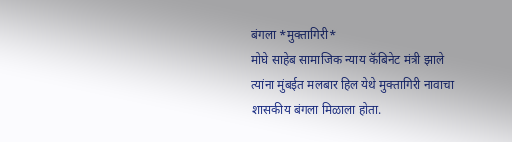बंगला *मुक्तागिरी*
मोघे साहेब सामाजिक न्याय कॅबिनेट मंत्री झाले
त्यांना मुंबईत मलबार हिल येथे मुक्तागिरी नावाचा शासकीय बंगला मिळाला होता.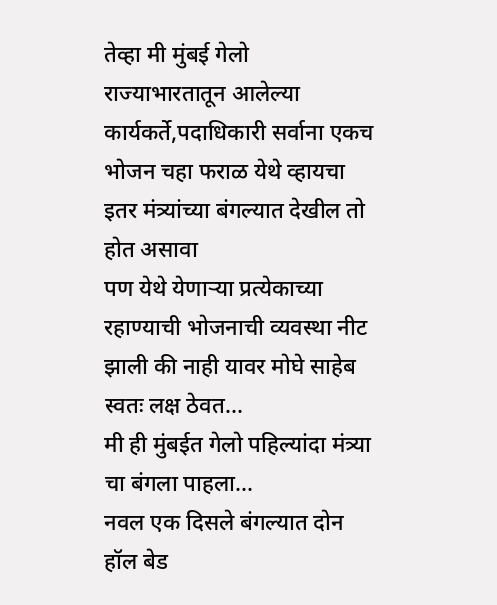तेव्हा मी मुंबई गेलो
राज्याभारतातून आलेल्या कार्यकर्ते,पदाधिकारी सर्वाना एकच भोजन चहा फराळ येथे व्हायचा
इतर मंत्र्यांच्या बंगल्यात देखील तो होत असावा
पण येथे येणाऱ्या प्रत्येकाच्या रहाण्याची भोजनाची व्यवस्था नीट झाली की नाही यावर मोघे साहेब स्वतः लक्ष ठेवत...
मी ही मुंबईत गेलो पहिल्यांदा मंत्र्या चा बंगला पाहला...
नवल एक दिसले बंगल्यात दोन हॉल बेड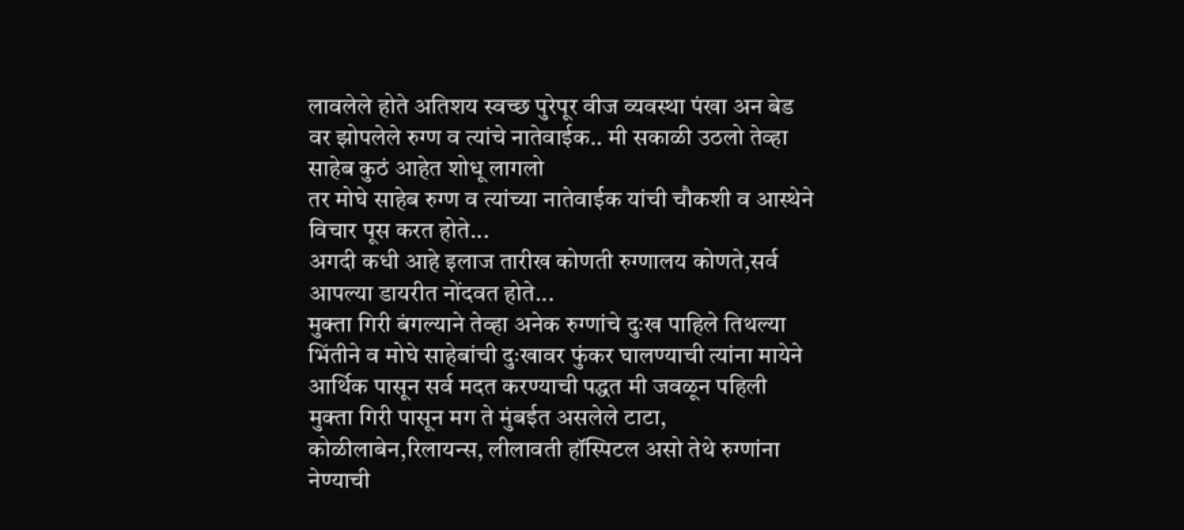लावलेले होते अतिशय स्वच्छ पुरेपूर वीज व्यवस्था पंखा अन बेड वर झोपलेले रुग्ण व त्यांचे नातेवाईक.. मी सकाळी उठलो तेव्हा साहेब कुठं आहेत शोधू लागलो
तर मोघे साहेब रुग्ण व त्यांच्या नातेवाईक यांची चौकशी व आस्थेने विचार पूस करत होते...
अगदी कधी आहे इलाज तारीख कोणती रुग्णालय कोणते,सर्व आपल्या डायरीत नोंदवत होते...
मुक्ता गिरी बंगल्याने तेव्हा अनेक रुग्णांचे दुःख पाहिले तिथल्या भिंतीने व मोघे साहेबांची दुःखावर फुंकर घालण्याची त्यांना मायेने आर्थिक पासून सर्व मदत करण्याची पद्धत मी जवळून पहिली
मुक्ता गिरी पासून मग ते मुंबईत असलेले टाटा, कोळीलाबेन,रिलायन्स, लीलावती हॉस्पिटल असो तेथे रुग्णांना नेण्याची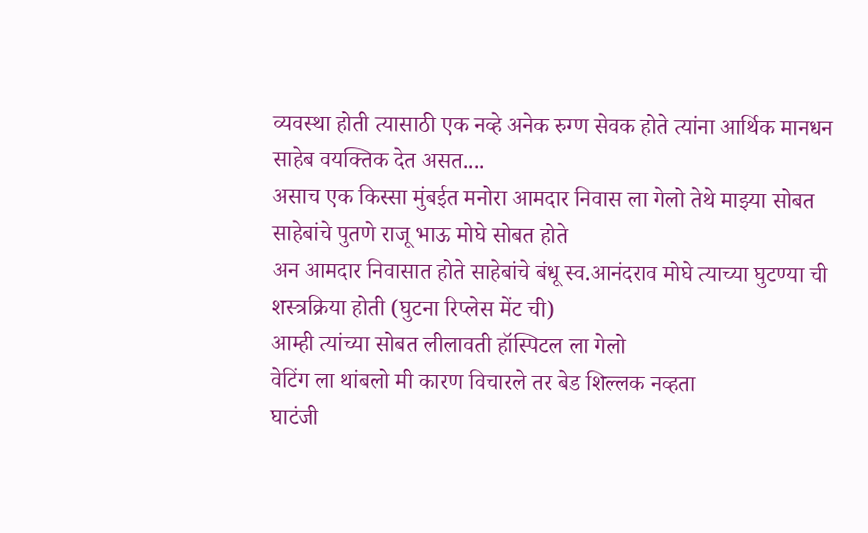व्यवस्था होती त्यासाठी एक नव्हे अनेक रुग्ण सेवक होते त्यांना आर्थिक मानधन साहेब वयक्तिक देत असत....
असाच एक किस्सा मुंबईत मनोरा आमदार निवास ला गेलो तेथे माझ्या सोबत साहेबांचे पुतणे राजू भाऊ मोघे सोबत होते
अन आमदार निवासात होते साहेबांचे बंधू स्व.आनंदराव मोघे त्याच्या घुटण्या ची शस्त्रक्रिया होती (घुटना रिप्लेस मेंट ची)
आम्ही त्यांच्या सोबत लीलावती हॉस्पिटल ला गेलो
वेटिंग ला थांबलो मी कारण विचारले तर बेड शिल्लक नव्हता
घाटंजी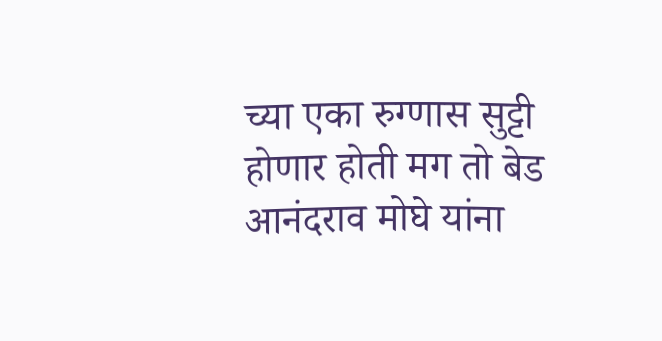च्या एका रुग्णास सुट्टी होणार होती मग तो बेड आनंदराव मोघे यांना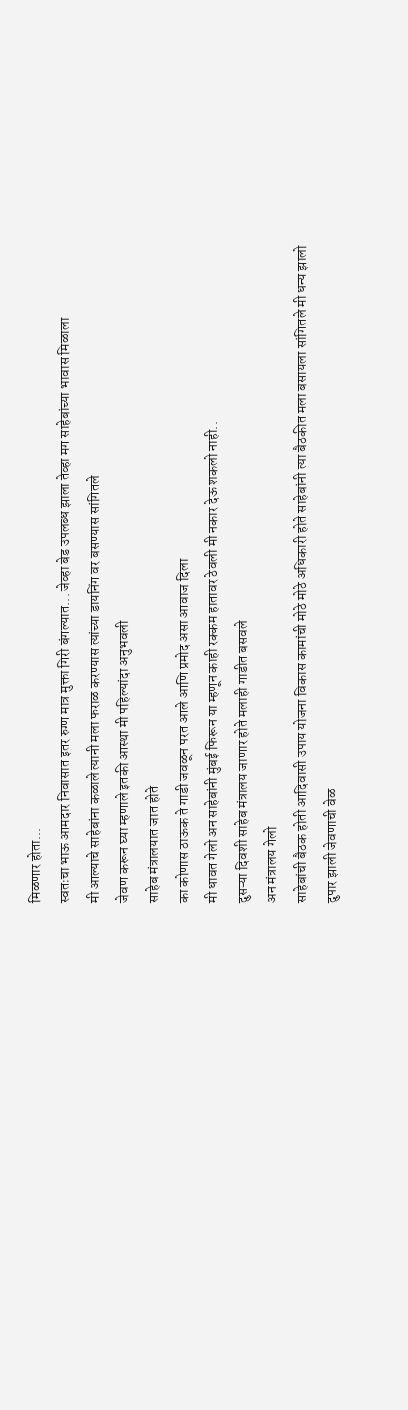मिळणार होता...
स्वतःचा भाऊ आमदार निवासात इतर रुग्ण मात्र मुक्ता गिरी बंगल्यात... जेव्हा बेड उपलब्ध झाला तेव्हा मग साहेबांच्या भावास मिळाला
मी आल्याचे साहेबांना कळाले त्यानी मला फराळ करण्यास त्यांच्या डायनिंग वर बसण्यास सांगितले
जेवण करून घ्या म्हणाले इतकी आस्था मी पहिल्यांदा अनुभवली
साहेब मंत्रालयात जात होते
का कोणास ठाऊक ते गाडी जवळून परत आले आणि प्रमोद असा आवाज दिला
मी धावत गेलो अन साहेबांनी मुंबई फिरून या म्हणून काही रक्कम हातावर ठेवली मी नकार देऊ शकलो नाही..
दुसऱ्या दिवशी साहेब मंत्रालय जाणार होते मलाही गाडीत बसवले
अन मंत्रालय गेलो
साहेबांची बैठक होती आदिवासी उपाय योजना विकास कामांची मोठे मोठे अधिकारी होते साहेबांनी त्या बैठकीत मला बसायला सांगितले मी धन्य झालो
दुपार झाली जेवणाची वेळ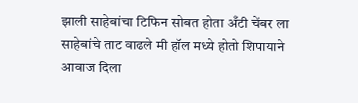झाली साहेबांचा टिफिन सोबत होता अँटी चेंबर ला साहेबांचे ताट वाढले मी हॉल मध्ये होतो शिपायाने आवाज दिला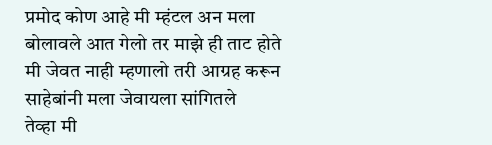प्रमोद कोण आहे मी म्हंटल अन मला बोलावले आत गेलो तर माझे ही ताट होते मी जेवत नाही म्हणालो तरी आग्रह करून साहेबांनी मला जेवायला सांगितले
तेव्हा मी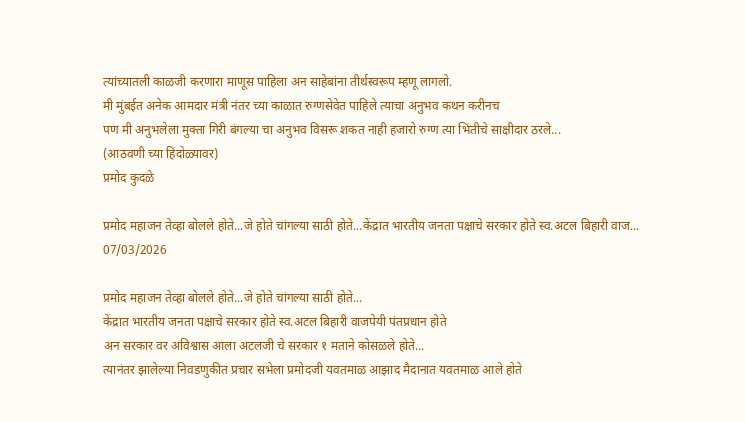त्यांच्यातली काळजी करणारा माणूस पाहिला अन साहेबांना तीर्थस्वरूप म्हणू लागलो.
मी मुंबईत अनेक आमदार मंत्री नंतर च्या काळात रुग्णसेवेत पाहिले त्याचा अनुभव कथन करीनच
पण मी अनुभलेला मुक्ता गिरी बंगल्या चा अनुभव विसरू शकत नाही हजारो रुग्ण त्या भिंतीचे साक्षीदार ठरले...
(आठवणी च्या हिंदोळ्यावर)
प्रमोद कुदळे

प्रमोद महाजन तेव्हा बोलले होते...जे होते चांगल्या साठी होते...केंद्रात भारतीय जनता पक्षाचे सरकार होते स्व.अटल बिहारी वाज...
07/03/2026

प्रमोद महाजन तेव्हा बोलले होते...जे होते चांगल्या साठी होते...
केंद्रात भारतीय जनता पक्षाचे सरकार होते स्व.अटल बिहारी वाजपेयी पंतप्रधान होते
अन सरकार वर अविश्वास आला अटलजी चे सरकार १ मताने कोसळले होते...
त्यानंतर झालेल्या निवडणुकीत प्रचार सभेला प्रमोदजी यवतमाळ आझाद मैदानात यवतमाळ आले होते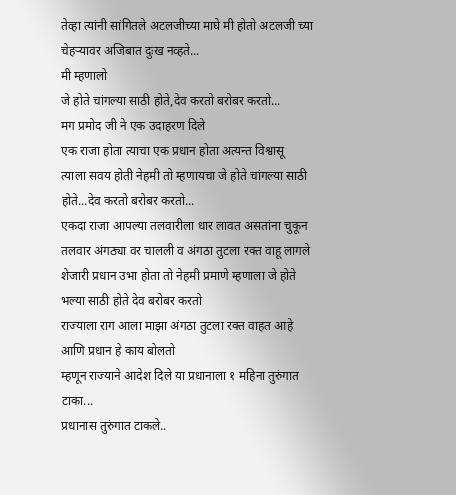तेव्हा त्यांनी सांगितले अटलजीच्या माघे मी होतो अटलजी च्या चेहऱ्यावर अजिबात दुःख नव्हते...
मी म्हणालो
जे होते चांगल्या साठी होते,देव करतो बरोबर करतो...
मग प्रमोद जी ने एक उदाहरण दिले
एक राजा होता त्याचा एक प्रधान होता अत्यन्त विश्वासू
त्याला सवय होती नेहमी तो म्हणायचा जे होते चांगल्या साठी होते...देव करतो बरोबर करतो...
एकदा राजा आपल्या तलवारीला धार लावत असतांना चुकून तलवार अंगठ्या वर चालली व अंगठा तुटला रक्त वाहू लागले
शेजारी प्रधान उभा होता तो नेहमी प्रमाणे म्हणाला जे होते भल्या साठी होते देव बरोबर करतो
राज्याला राग आला माझा अंगठा तुटला रक्त वाहत आहे आणि प्रधान हे काय बोलतो
म्हणून राज्याने आदेश दिले या प्रधानाला १ महिना तुरुंगात टाका...
प्रधानास तुरुंगात टाकले..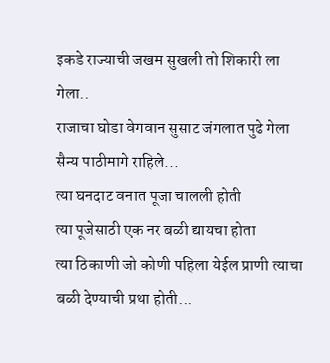इकडे राज्याची जखम सुखली तो शिकारी ला गेला..
राजाचा घोडा वेगवान सुसाट जंगलात पुढे गेला
सैन्य पाठीमागे राहिले...
त्या घनदाट वनात पूजा चालली होती
त्या पूजेसाठी एक नर बळी द्यायचा होता
त्या ठिकाणी जो कोणी पहिला येईल प्राणी त्याचा बळी देण्याची प्रथा होती...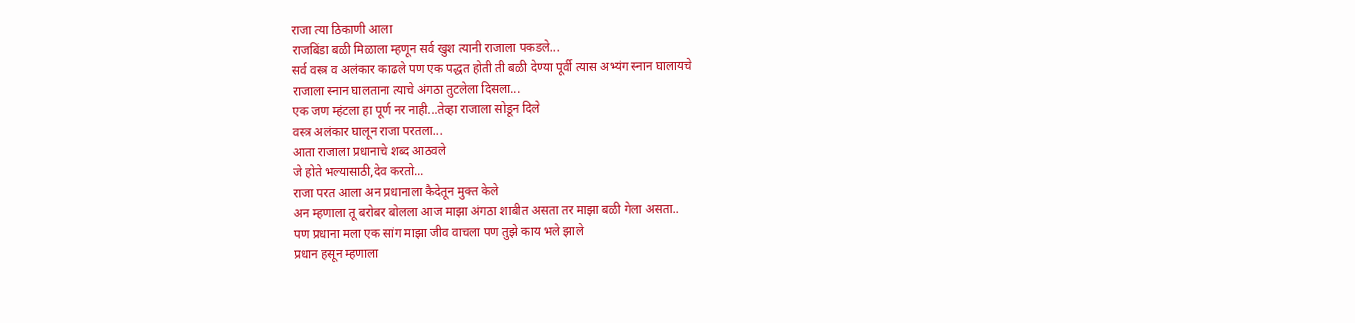राजा त्या ठिकाणी आला
राजबिंडा बळी मिळाला म्हणून सर्व खुश त्यानी राजाला पकडले...
सर्व वस्त्र व अलंकार काढले पण एक पद्धत होती ती बळी देण्या पूर्वी त्यास अभ्यंग स्नान घालायचे
राजाला स्नान घालताना त्याचे अंगठा तुटलेला दिसला...
एक जण म्हंटला हा पूर्ण नर नाही...तेव्हा राजाला सोडून दिले
वस्त्र अलंकार घालून राजा परतला...
आता राजाला प्रधानाचे शब्द आठवले
जे होते भल्यासाठी,देव करतो...
राजा परत आला अन प्रधानाला कैदेतून मुक्त केले
अन म्हणाला तू बरोबर बोलला आज माझा अंगठा शाबीत असता तर माझा बळी गेला असता..
पण प्रधाना मला एक सांग माझा जीव वाचला पण तुझे काय भले झाले
प्रधान हसून म्हणाला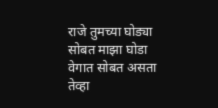राजे तुमच्या घोड्या सोबत माझा घोडा वेगात सोबत असता तेव्हा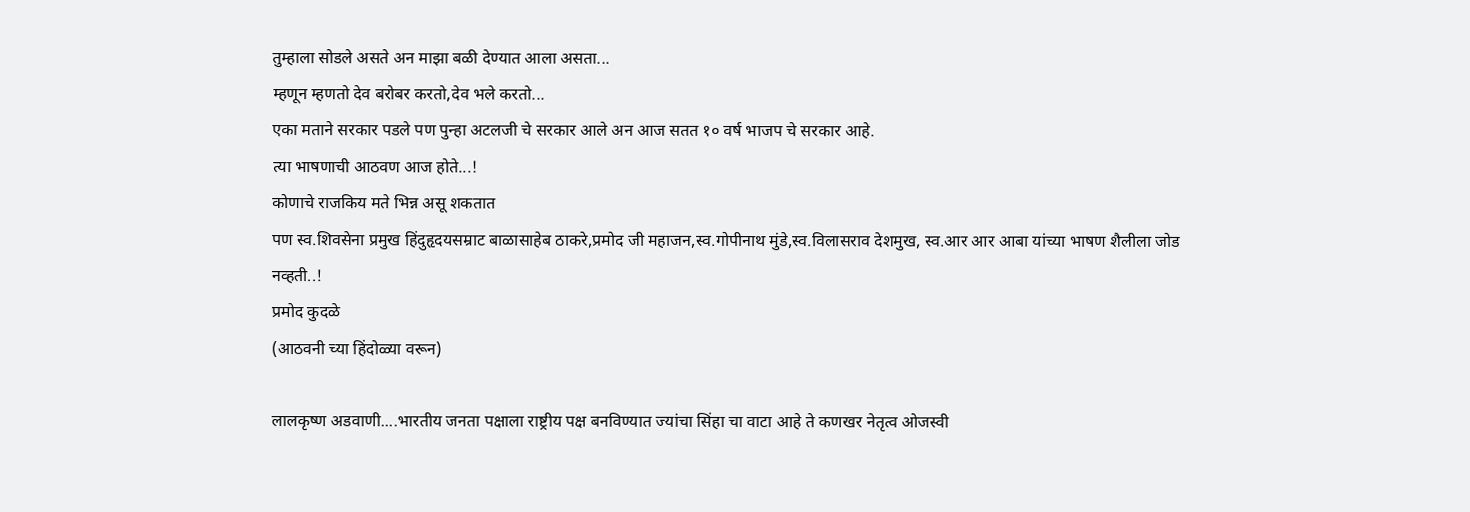तुम्हाला सोडले असते अन माझा बळी देण्यात आला असता...
म्हणून म्हणतो देव बरोबर करतो,देव भले करतो...
एका मताने सरकार पडले पण पुन्हा अटलजी चे सरकार आले अन आज सतत १० वर्ष भाजप चे सरकार आहे.
त्या भाषणाची आठवण आज होते...!
कोणाचे राजकिय मते भिन्न असू शकतात
पण स्व.शिवसेना प्रमुख हिंदुहृदयसम्राट बाळासाहेब ठाकरे,प्रमोद जी महाजन,स्व.गोपीनाथ मुंडे,स्व.विलासराव देशमुख, स्व.आर आर आबा यांच्या भाषण शैलीला जोड नव्हती..!
प्रमोद कुदळे
(आठवनी च्या हिंदोळ्या वरून)

लालकृष्ण अडवाणी....भारतीय जनता पक्षाला राष्ट्रीय पक्ष बनविण्यात ज्यांचा सिंहा चा वाटा आहे ते कणखर नेतृत्व ओजस्वी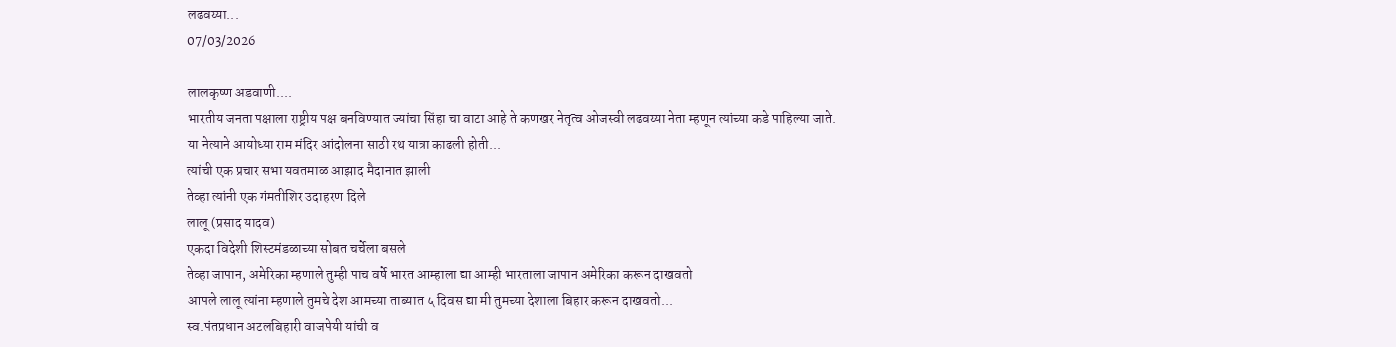लढवय्या...
07/03/2026

लालकृष्ण अडवाणी....
भारतीय जनता पक्षाला राष्ट्रीय पक्ष बनविण्यात ज्यांचा सिंहा चा वाटा आहे ते कणखर नेतृत्व ओजस्वी लढवय्या नेता म्हणून त्यांच्या कडे पाहिल्या जाते.
या नेत्याने आयोध्या राम मंदिर आंदोलना साठी रथ यात्रा काढली होती...
त्यांची एक प्रचार सभा यवतमाळ आझाद मैदानात झाली
तेव्हा त्यांनी एक गंमतीशिर उदाहरण दिले
लालू (प्रसाद यादव)
एकदा विदेशी शिस्टमंडळाच्या सोबत चर्चेला बसले
तेव्हा जापान, अमेरिका म्हणाले तुम्ही पाच वर्षे भारत आम्हाला द्या आम्ही भारताला जापान अमेरिका करून दाखवतो
आपले लालू त्यांना म्हणाले तुमचे देश आमच्या ताब्यात ५ दिवस द्या मी तुमच्या देशाला बिहार करून दाखवतो...
स्व.पंतप्रधान अटलबिहारी वाजपेयी यांची व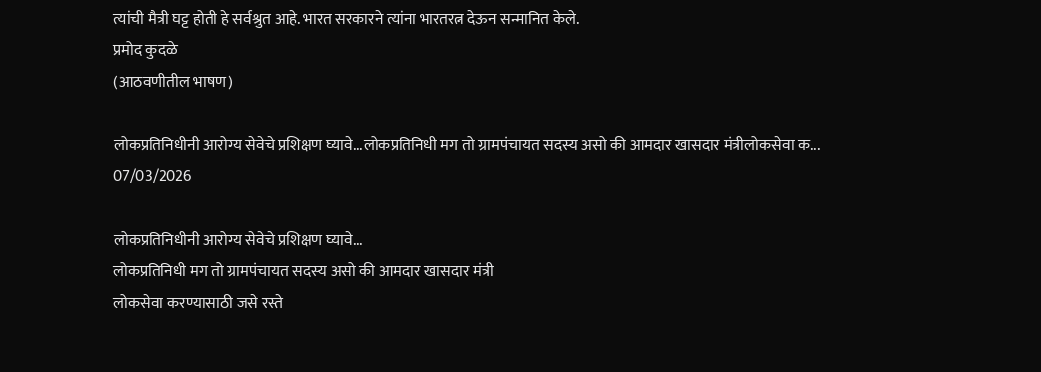त्यांची मैत्री घट्ट होती हे सर्वश्रुत आहे. भारत सरकारने त्यांना भारतरत्न देऊन सन्मानित केले.
प्रमोद कुदळे
(आठवणीतील भाषण)

लोकप्रतिनिधीनी आरोग्य सेवेचे प्रशिक्षण घ्यावे...लोकप्रतिनिधी मग तो ग्रामपंचायत सदस्य असो की आमदार खासदार मंत्रीलोकसेवा क...
07/03/2026

लोकप्रतिनिधीनी आरोग्य सेवेचे प्रशिक्षण घ्यावे...
लोकप्रतिनिधी मग तो ग्रामपंचायत सदस्य असो की आमदार खासदार मंत्री
लोकसेवा करण्यासाठी जसे रस्ते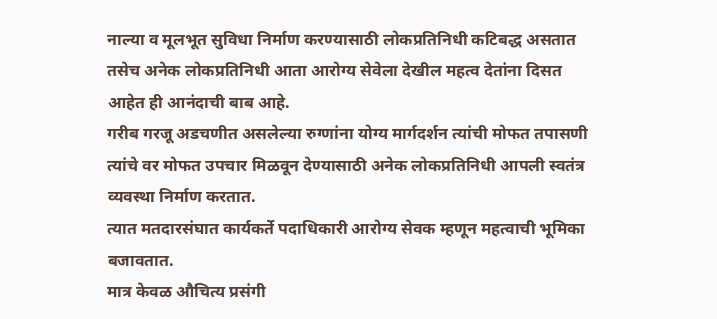नाल्या व मूलभूत सुविधा निर्माण करण्यासाठी लोकप्रतिनिधी कटिबद्ध असतात तसेच अनेक लोकप्रतिनिधी आता आरोग्य सेवेला देखील महत्व देतांना दिसत आहेत ही आनंदाची बाब आहे.
गरीब गरजू अडचणीत असलेल्या रुग्णांना योग्य मार्गदर्शन त्यांची मोफत तपासणी त्यांचे वर मोफत उपचार मिळवून देण्यासाठी अनेक लोकप्रतिनिधी आपली स्वतंत्र व्यवस्था निर्माण करतात.
त्यात मतदारसंघात कार्यकर्ते पदाधिकारी आरोग्य सेवक म्हणून महत्वाची भूमिका बजावतात.
मात्र केवळ औचित्य प्रसंगी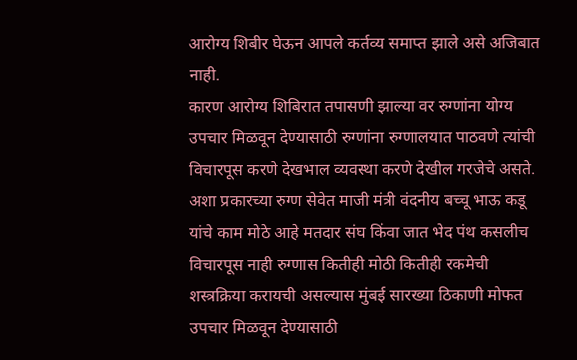आरोग्य शिबीर घेऊन आपले कर्तव्य समाप्त झाले असे अजिबात नाही.
कारण आरोग्य शिबिरात तपासणी झाल्या वर रुग्णांना योग्य उपचार मिळवून देण्यासाठी रुग्णांना रुग्णालयात पाठवणे त्यांची विचारपूस करणे देखभाल व्यवस्था करणे देखील गरजेचे असते.
अशा प्रकारच्या रुग्ण सेवेत माजी मंत्री वंदनीय बच्चू भाऊ कडू यांचे काम मोठे आहे मतदार संघ किंवा जात भेद पंथ कसलीच विचारपूस नाही रुग्णास कितीही मोठी कितीही रकमेची शस्त्रक्रिया करायची असल्यास मुंबई सारख्या ठिकाणी मोफत उपचार मिळवून देण्यासाठी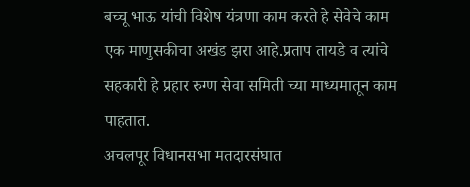बच्चू भाऊ यांची विशेष यंत्रणा काम करते हे सेवेचे काम एक माणुसकीचा अखंड झरा आहे.प्रताप तायडे व त्यांचे सहकारी हे प्रहार रुग्ण सेवा समिती च्या माध्यमातून काम पाहतात.
अचलपूर विधानसभा मतदारसंघात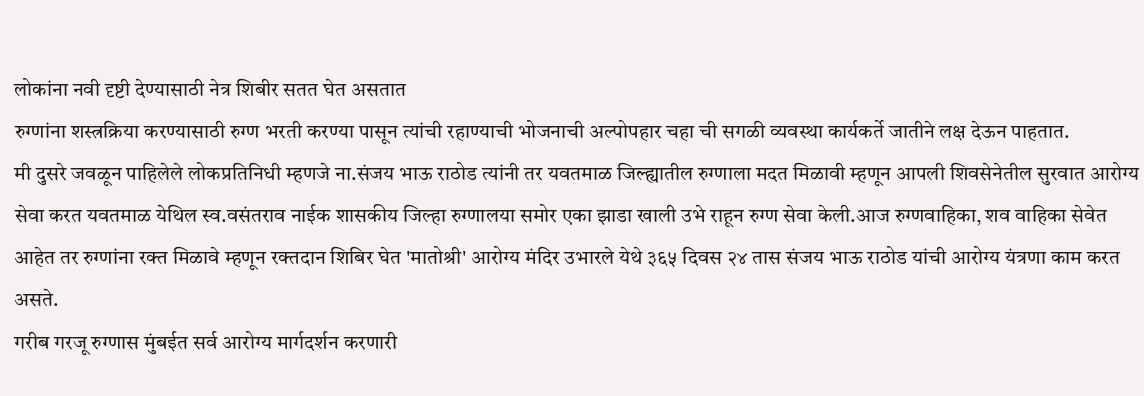लोकांना नवी दृष्टी देण्यासाठी नेत्र शिबीर सतत घेत असतात
रुग्णांना शस्त्रक्रिया करण्यासाठी रुग्ण भरती करण्या पासून त्यांची रहाण्याची भोजनाची अल्पोपहार चहा ची सगळी व्यवस्था कार्यकर्ते जातीने लक्ष देऊन पाहतात.
मी दुसरे जवळून पाहिलेले लोकप्रतिनिधी म्हणजे ना.संजय भाऊ राठोड त्यांनी तर यवतमाळ जिल्ह्यातील रुग्णाला मदत मिळावी म्हणून आपली शिवसेनेतील सुरवात आरोग्य सेवा करत यवतमाळ येथिल स्व.वसंतराव नाईक शासकीय जिल्हा रुग्णालया समोर एका झाडा खाली उभे राहून रुग्ण सेवा केली.आज रुग्णवाहिका, शव वाहिका सेवेत आहेत तर रुग्णांना रक्त मिळावे म्हणून रक्तदान शिबिर घेत 'मातोश्री' आरोग्य मंदिर उभारले येथे ३६५ दिवस २४ तास संजय भाऊ राठोड यांची आरोग्य यंत्रणा काम करत असते.
गरीब गरजू रुग्णास मुंबईत सर्व आरोग्य मार्गदर्शन करणारी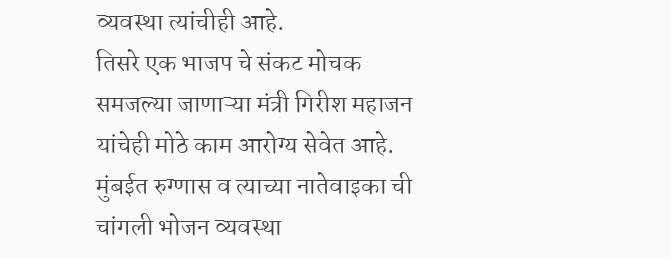व्यवस्था त्यांचीही आहे.
तिसरे एक भाजप चे संकट मोचक समजल्या जाणाऱ्या मंत्री गिरीश महाजन यांचेही मोठे काम आरोग्य सेवेत आहे.
मुंबईत रुग्णास व त्याच्या नातेवाइका ची चांगली भोजन व्यवस्था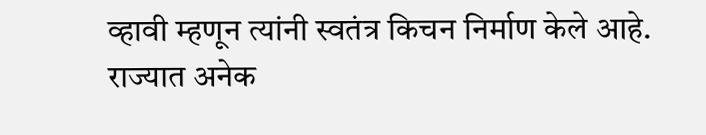व्हावी म्हणून त्यांनी स्वतंत्र किचन निर्माण केले आहे.
राज्यात अनेक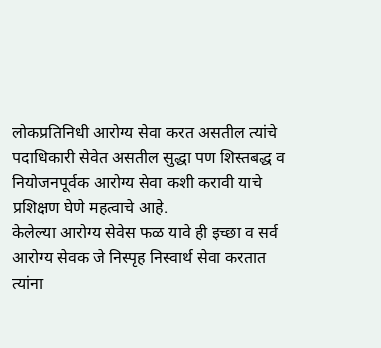लोकप्रतिनिधी आरोग्य सेवा करत असतील त्यांचे पदाधिकारी सेवेत असतील सुद्धा पण शिस्तबद्ध व नियोजनपूर्वक आरोग्य सेवा कशी करावी याचे प्रशिक्षण घेणे महत्वाचे आहे.
केलेल्या आरोग्य सेवेस फळ यावे ही इच्छा व सर्व आरोग्य सेवक जे निस्पृह निस्वार्थ सेवा करतात त्यांना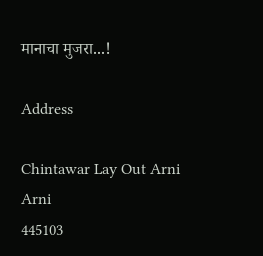मानाचा मुजरा...!

Address

Chintawar Lay Out Arni
Arni
445103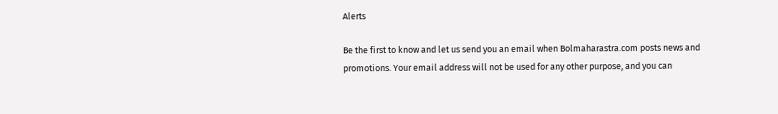Alerts

Be the first to know and let us send you an email when Bolmaharastra.com posts news and promotions. Your email address will not be used for any other purpose, and you can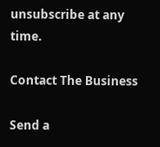unsubscribe at any time.

Contact The Business

Send a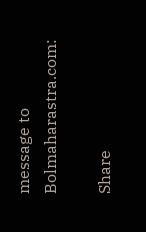message to Bolmaharastra.com:

Share